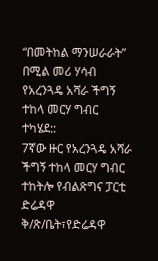“በመትከል ማንሠራራት” በሚል መሪ ሃሳብ የአረንጓዴ አሻራ ችግኝ ተከላ መርሃ ግብር ተካሄደ::
7ኛው ዙር የአረንጓዴ አሻራ ችግኝ ተከላ መርሃ ግብር ተከትሎ የብልጽግና ፓርቲ ድሬዳዋ ቅ/ጽ/ቤት፣የድሬዳዋ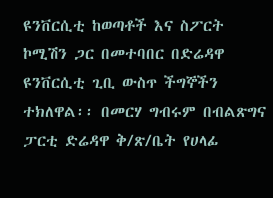ዩንቨርሲቲ ከወጣቶች እና ስፖርት ኮሚሽን ጋር በመተባበር በድሬዳዋ ዩንቨርሲቲ ጊቢ ውስጥ ችግኞችን ተክለዋል፡፡ በመርሃ ግብሩም በብልጽግና ፓርቲ ድሬዳዋ ቅ/ጽ/ቤት የሀላፊ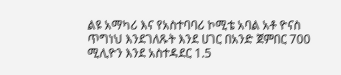ልዩ አማካሪ እና የአስተባባሪ ኮሚቴ አባል አቶ ዮናስ ጥግነህ እንደገለጹት እንደ ሀገር በአንድ ጀምበር 700 ሚሊዮን እንደ አስተዳደር 1.5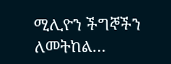ሚሊዮን ችግኞችን ለመትከል…